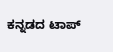ಕನ್ನಡದ ಟಾಪ್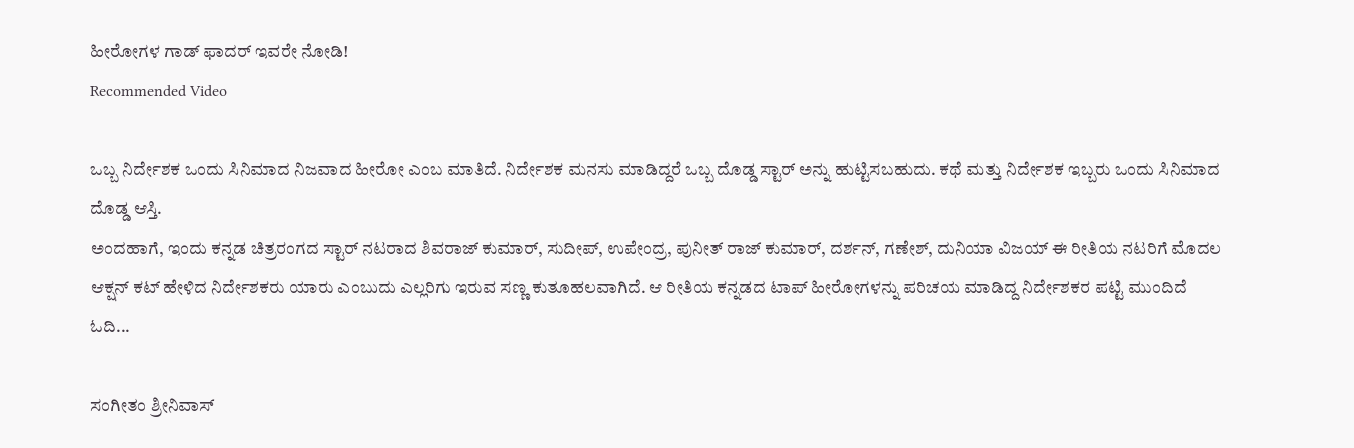ಹೀರೋಗಳ ಗಾಡ್ ಫಾದರ್ ಇವರೇ ನೋಡಿ!
Recommended Video

ಒಬ್ಬ ನಿರ್ದೇಶಕ ಒಂದು ಸಿನಿಮಾದ ನಿಜವಾದ ಹೀರೋ ಎಂಬ ಮಾತಿದೆ. ನಿರ್ದೇಶಕ ಮನಸು ಮಾಡಿದ್ದರೆ ಒಬ್ಬ ದೊಡ್ಡ ಸ್ಟಾರ್ ಅನ್ನು ಹುಟ್ಟಿಸಬಹುದು. ಕಥೆ ಮತ್ತು ನಿರ್ದೇಶಕ ಇಬ್ಬರು ಒಂದು ಸಿನಿಮಾದ ದೊಡ್ಡ ಆಸ್ತಿ.
ಅಂದಹಾಗೆ, ಇಂದು ಕನ್ನಡ ಚಿತ್ರರಂಗದ ಸ್ಟಾರ್ ನಟರಾದ ಶಿವರಾಜ್ ಕುಮಾರ್, ಸುದೀಪ್, ಉಪೇಂದ್ರ, ಪುನೀತ್ ರಾಜ್ ಕುಮಾರ್, ದರ್ಶನ್, ಗಣೇಶ್, ದುನಿಯಾ ವಿಜಯ್ ಈ ರೀತಿಯ ನಟರಿಗೆ ಮೊದಲ ಆಕ್ಷನ್ ಕಟ್ ಹೇಳಿದ ನಿರ್ದೇಶಕರು ಯಾರು ಎಂಬುದು ಎಲ್ಲರಿಗು ಇರುವ ಸಣ್ಣ ಕುತೂಹಲವಾಗಿದೆ. ಆ ರೀತಿಯ ಕನ್ನಡದ ಟಾಪ್ ಹೀರೋಗಳನ್ನು ಪರಿಚಯ ಮಾಡಿದ್ದ ನಿರ್ದೇಶಕರ ಪಟ್ಟಿ ಮುಂದಿದೆ ಓದಿ...

ಸಂಗೀತಂ ಶ್ರೀನಿವಾಸ್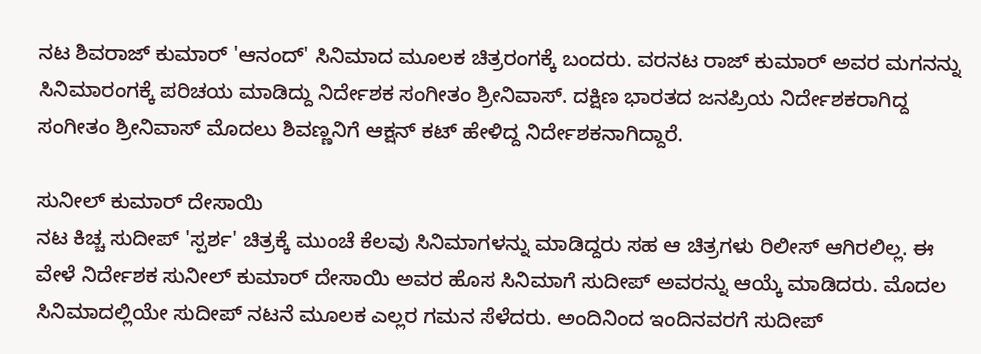ನಟ ಶಿವರಾಜ್ ಕುಮಾರ್ 'ಆನಂದ್' ಸಿನಿಮಾದ ಮೂಲಕ ಚಿತ್ರರಂಗಕ್ಕೆ ಬಂದರು. ವರನಟ ರಾಜ್ ಕುಮಾರ್ ಅವರ ಮಗನನ್ನು ಸಿನಿಮಾರಂಗಕ್ಕೆ ಪರಿಚಯ ಮಾಡಿದ್ದು ನಿರ್ದೇಶಕ ಸಂಗೀತಂ ಶ್ರೀನಿವಾಸ್. ದಕ್ಷಿಣ ಭಾರತದ ಜನಪ್ರಿಯ ನಿರ್ದೇಶಕರಾಗಿದ್ದ ಸಂಗೀತಂ ಶ್ರೀನಿವಾಸ್ ಮೊದಲು ಶಿವಣ್ಣನಿಗೆ ಆಕ್ಷನ್ ಕಟ್ ಹೇಳಿದ್ದ ನಿರ್ದೇಶಕನಾಗಿದ್ದಾರೆ.

ಸುನೀಲ್ ಕುಮಾರ್ ದೇಸಾಯಿ
ನಟ ಕಿಚ್ಚ ಸುದೀಪ್ 'ಸ್ಪರ್ಶ' ಚಿತ್ರಕ್ಕೆ ಮುಂಚೆ ಕೆಲವು ಸಿನಿಮಾಗಳನ್ನು ಮಾಡಿದ್ದರು ಸಹ ಆ ಚಿತ್ರಗಳು ರಿಲೀಸ್ ಆಗಿರಲಿಲ್ಲ. ಈ ವೇಳೆ ನಿರ್ದೇಶಕ ಸುನೀಲ್ ಕುಮಾರ್ ದೇಸಾಯಿ ಅವರ ಹೊಸ ಸಿನಿಮಾಗೆ ಸುದೀಪ್ ಅವರನ್ನು ಆಯ್ಕೆ ಮಾಡಿದರು. ಮೊದಲ ಸಿನಿಮಾದಲ್ಲಿಯೇ ಸುದೀಪ್ ನಟನೆ ಮೂಲಕ ಎಲ್ಲರ ಗಮನ ಸೆಳೆದರು. ಅಂದಿನಿಂದ ಇಂದಿನವರಗೆ ಸುದೀಪ್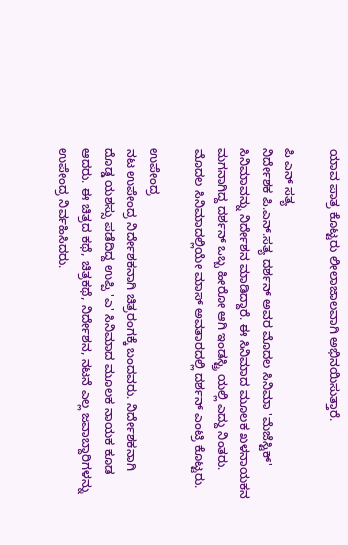ಯಾವ ಪಾತ್ರ ಕೊಟ್ಟರು ಲೀಲಾಜಾಲವಾಗಿ ಅಭಿನಯಿಸುತ್ತಾರೆ.

ಪಿ ಎನ್ ಸತ್ಯ
ನಿರ್ದೇಶಕ ಪಿ.ಎನ್.ಸತ್ಯ ದರ್ಶನ್ ಅವರ ಮೊದಲ ಸಿನಿಮಾ 'ಮೆಜೆಸ್ಟಿಕ್' ಸಿನಿಮಾವನ್ನು ನಿರ್ದೇಶನ ಮಾಡಿದ್ದಾರೆ. ಈ ಸಿನಿಮಾದ ಮೂಲಕ ಖಳನಾಯಕನ ಮಗನಾಗಿದ್ದ ದರ್ಶನ್ ಒಬ್ಬ ಹೀರೋ ಆಗಿ ಇಂಡಸ್ಟ್ರಿ ಯಲ್ಲಿ ಎದ್ದು ನಿಂತರು. ಮೊದಲ ಸಿನಿಮಾದಲ್ಲಿಯೇ ಮಾಸ್ ಅವತಾರದಲ್ಲಿ ದರ್ಶನ್ ಎಂಟ್ರಿ ಕೊಟ್ಟರು.

ಉಪೇಂದ್ರ
ನಟ ಉಪೇಂದ್ರ ನಿರ್ದೇಶಕನಾಗಿ ಚಿತ್ರರಂಗಕ್ಕೆ ಬಂದವರು. ನಿರ್ದೇಶಕನಾಗಿ ದೊಡ್ಡ ಯಶಸ್ಸು ಪಡೆದಿದ್ದ ಉಪ್ಪಿ 'ಎ' ಸಿನಿಮಾದ ಮೂಲಕ ನಾಯಕ ಕೂಡ ಆದರು. ಈ ಚಿತ್ರದ ಕಥೆ, ಚಿತ್ರಕಥೆ, ನಿರ್ದೇಶನ, ನಟನೆ ಎಲ್ಲ ಜವಾಬ್ದಾರಿಗಳನ್ನು ಉಪೇಂದ್ರ ನಿರ್ವಹಿಸಿದರು.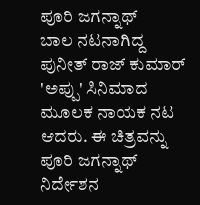ಪೂರಿ ಜಗನ್ನಾಥ್
ಬಾಲ ನಟನಾಗಿದ್ದ ಪುನೀತ್ ರಾಜ್ ಕುಮಾರ್ 'ಅಪ್ಪು' ಸಿನಿಮಾದ ಮೂಲಕ ನಾಯಕ ನಟ ಆದರು. ಈ ಚಿತ್ರವನ್ನು ಪೂರಿ ಜಗನ್ನಾಥ್ ನಿರ್ದೇಶನ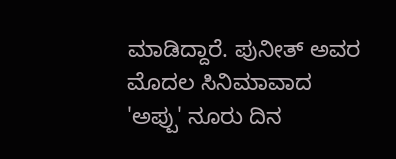ಮಾಡಿದ್ದಾರೆ. ಪುನೀತ್ ಅವರ ಮೊದಲ ಸಿನಿಮಾವಾದ 'ಅಪ್ಪು' ನೂರು ದಿನ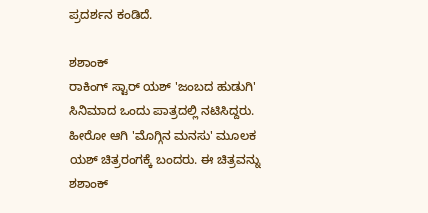ಪ್ರದರ್ಶನ ಕಂಡಿದೆ.

ಶಶಾಂಕ್
ರಾಕಿಂಗ್ ಸ್ಟಾರ್ ಯಶ್ 'ಜಂಬದ ಹುಡುಗಿ' ಸಿನಿಮಾದ ಒಂದು ಪಾತ್ರದಲ್ಲಿ ನಟಿಸಿದ್ದರು. ಹೀರೋ ಆಗಿ 'ಮೊಗ್ಗಿನ ಮನಸು' ಮೂಲಕ ಯಶ್ ಚಿತ್ರರಂಗಕ್ಕೆ ಬಂದರು. ಈ ಚಿತ್ರವನ್ನು ಶಶಾಂಕ್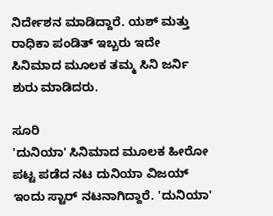ನಿರ್ದೇಶನ ಮಾಡಿದ್ದಾರೆ. ಯಶ್ ಮತ್ತು ರಾಧಿಕಾ ಪಂಡಿತ್ ಇಬ್ಬರು ಇದೇ ಸಿನಿಮಾದ ಮೂಲಕ ತಮ್ಮ ಸಿನಿ ಜರ್ನಿ ಶುರು ಮಾಡಿದರು.

ಸೂರಿ
'ದುನಿಯಾ' ಸಿನಿಮಾದ ಮೂಲಕ ಹೀರೋ ಪಟ್ಟ ಪಡೆದ ನಟ ದುನಿಯಾ ವಿಜಯ್ ಇಂದು ಸ್ಟಾರ್ ನಟನಾಗಿದ್ದಾರೆ. 'ದುನಿಯಾ'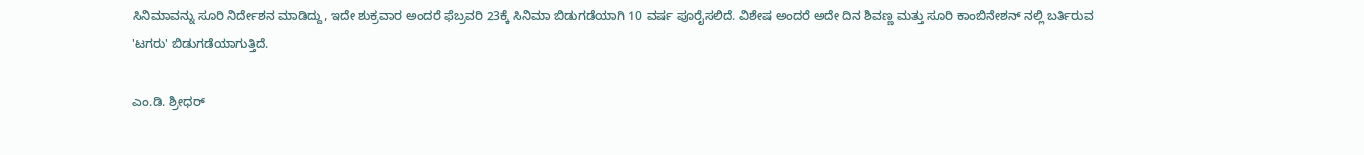ಸಿನಿಮಾವನ್ನು ಸೂರಿ ನಿರ್ದೇಶನ ಮಾಡಿದ್ದು, ಇದೇ ಶುಕ್ರವಾರ ಅಂದರೆ ಫೆಬ್ರವರಿ 23ಕ್ಕೆ ಸಿನಿಮಾ ಬಿಡುಗಡೆಯಾಗಿ 10 ವರ್ಷ ಪೂರೈಸಲಿದೆ. ವಿಶೇಷ ಅಂದರೆ ಅದೇ ದಿನ ಶಿವಣ್ಣ ಮತ್ತು ಸೂರಿ ಕಾಂಬಿನೇಶನ್ ನಲ್ಲಿ ಬರ್ತಿರುವ 'ಟಗರು' ಬಿಡುಗಡೆಯಾಗುತ್ತಿದೆ.

ಎಂ.ಡಿ. ಶ್ರೀಧರ್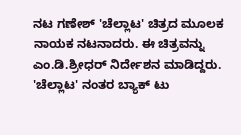ನಟ ಗಣೇಶ್ 'ಚೆಲ್ಲಾಟ' ಚಿತ್ರದ ಮೂಲಕ ನಾಯಕ ನಟನಾದರು. ಈ ಚಿತ್ರವನ್ನು ಎಂ.ಡಿ.ಶ್ರೀಧರ್ ನಿರ್ದೇಶನ ಮಾಡಿದ್ದರು. 'ಚೆಲ್ಲಾಟ' ನಂತರ ಬ್ಯಾಕ್ ಟು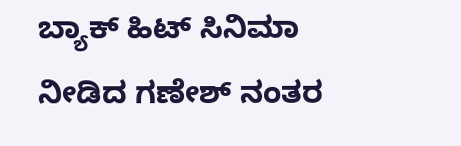ಬ್ಯಾಕ್ ಹಿಟ್ ಸಿನಿಮಾ ನೀಡಿದ ಗಣೇಶ್ ನಂತರ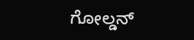ಗೋಲ್ಡನ್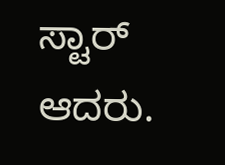ಸ್ಟಾರ್ ಆದರು.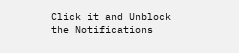Click it and Unblock the Notifications